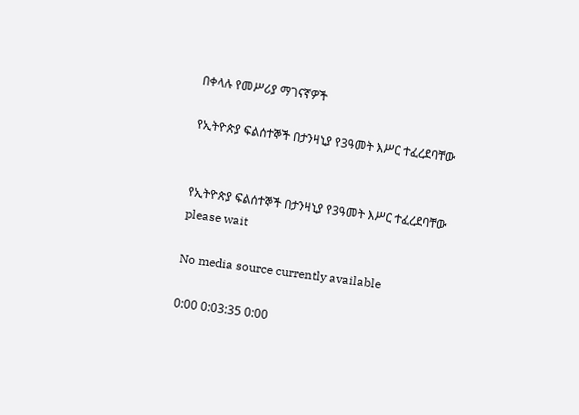በቀላሉ የመሥሪያ ማገናኛዎች

የኢትዮጵያ ፍልሰተኞች በታንዛኒያ የ3ዓመት እሥር ተፈረደባቸው


የኢትዮጵያ ፍልሰተኞች በታንዛኒያ የ3ዓመት እሥር ተፈረደባቸው
please wait

No media source currently available

0:00 0:03:35 0:00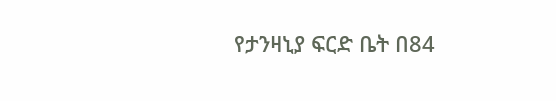የታንዛኒያ ፍርድ ቤት በ84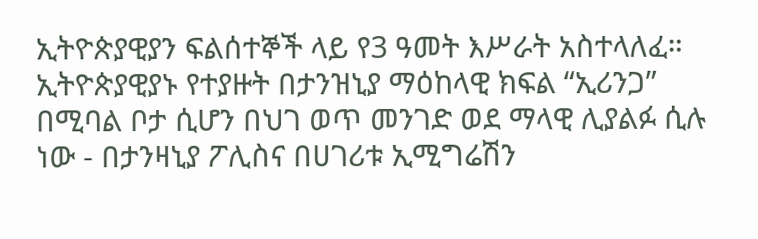ኢትዮጵያዊያን ፍልሰተኞች ላይ የ3 ዓመት እሥራት አስተላለፈ። ኢትዮጵያዊያኑ የተያዙት በታንዝኒያ ማዕከላዊ ክፍል “ኢሪንጋ” በሚባል ቦታ ሲሆን በህገ ወጥ መንገድ ወደ ማላዊ ሊያልፉ ሲሉ ነው - በታንዛኒያ ፖሊስና በሀገሪቱ ኢሚግሬሽን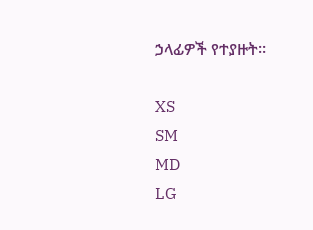ኃላፊዎች የተያዙት።

XS
SM
MD
LG